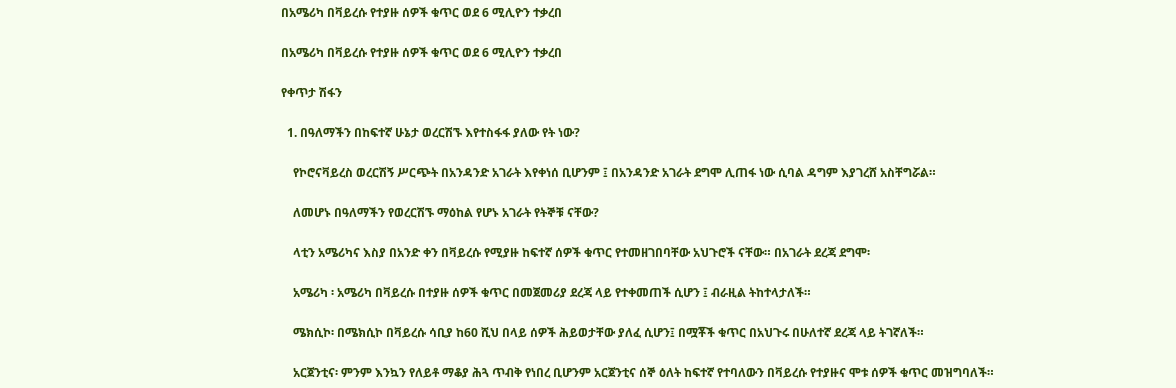በአሜሪካ በቫይረሱ የተያዙ ሰዎች ቁጥር ወደ 6 ሚሊዮን ተቃረበ

በአሜሪካ በቫይረሱ የተያዙ ሰዎች ቁጥር ወደ 6 ሚሊዮን ተቃረበ

የቀጥታ ሽፋን

  1. በዓለማችን በከፍተኛ ሁኔታ ወረርሽኙ እየተስፋፋ ያለው የት ነው?

    የኮሮናቫይረስ ወረርሽኝ ሥርጭት በአንዳንድ አገራት እየቀነሰ ቢሆንም ፤ በአንዳንድ አገራት ደግሞ ሊጠፋ ነው ሲባል ዳግም እያገረሸ አስቸግሯል።

    ለመሆኑ በዓለማችን የወረርሽኙ ማዕከል የሆኑ አገራት የትኞቹ ናቸው?

    ላቲን አሜሪካና እስያ በአንድ ቀን በቫይረሱ የሚያዙ ከፍተኛ ሰዎች ቁጥር የተመዘገበባቸው አህጉሮች ናቸው። በአገራት ደረጃ ደግሞ፡

    አሜሪካ ፡ አሜሪካ በቫይረሱ በተያዙ ሰዎች ቁጥር በመጀመሪያ ደረጃ ላይ የተቀመጠች ሲሆን ፤ ብራዚል ትከተላታለች።

    ሜክሲኮ፡ በሜክሲኮ በቫይረሱ ሳቢያ ከ60 ሺህ በላይ ሰዎች ሕይወታቸው ያለፈ ሲሆን፤ በሟቾች ቁጥር በአህጉሩ በሁለተኛ ደረጃ ላይ ትገኛለች።

    አርጀንቲና፡ ምንም እንኳን የለይቶ ማቆያ ሕጓ ጥብቅ የነበረ ቢሆንም አርጀንቲና ሰኞ ዕለት ከፍተኛ የተባለውን በቫይረሱ የተያዙና ሞቱ ሰዎች ቁጥር መዝግባለች።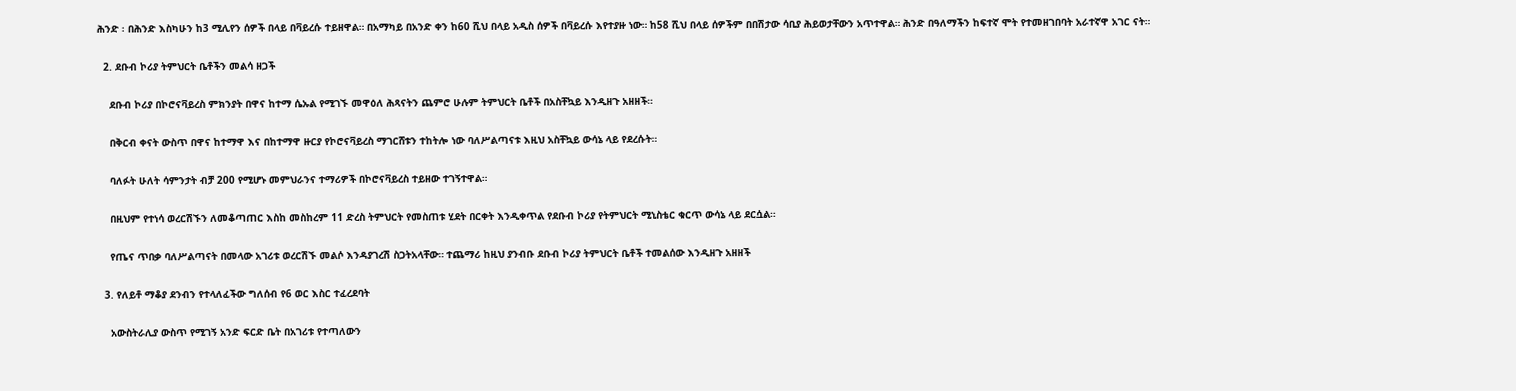ሕንድ ፡ በሕንድ እስካሁን ከ3 ሚሊየን ሰዎች በላይ በቫይረሱ ተይዘዋል። በአማካይ በአንድ ቀን ከ60 ሺህ በላይ አዲስ ሰዎች በቫይረሱ እየተያዙ ነው። ከ58 ሺህ በላይ ሰዎችም በበሽታው ሳቢያ ሕይወታቸውን አጥተዋል። ሕንድ በዓለማችን ከፍተኛ ሞት የተመዘገበባት አራተኛዋ አገር ናት።

  2. ደቡብ ኮሪያ ትምህርት ቤቶችን መልሳ ዘጋች

    ደቡብ ኮሪያ በኮሮናቫይረስ ምክንያት በዋና ከተማ ሴኡል የሚገኙ መዋዕለ ሕጻናትን ጨምሮ ሁሉም ትምህርት ቤቶች በአስቸኳይ እንዲዘጉ አዘዘች።

    በቅርብ ቀናት ውስጥ በዋና ከተማዋ እና በከተማዋ ዙርያ የኮሮናቫይረስ ማገርሸቱን ተከትሎ ነው ባለሥልጣናቱ እዚህ አስቸኳይ ውሳኔ ላይ የደረሱት።

    ባለፉት ሁለት ሳምንታት ብቻ 200 የሚሆኑ መምህራንና ተማሪዎች በኮሮናቫይረስ ተይዘው ተገኝተዋል።

    በዚህም የተነሳ ወረርሽኙን ለመቆጣጠር እስከ መስከረም 11 ድረስ ትምህርት የመስጠቱ ሂደት በርቀት እንዲቀጥል የደቡብ ኮሪያ የትምህርት ሚኒስቴር ቁርጥ ውሳኔ ላይ ደርሷል።

    የጤና ጥበቃ ባለሥልጣናት በመላው አገሪቱ ወረርሽኙ መልሶ እንዳያገረሽ ስጋትአላቸው። ተጨማሪ ከዚህ ያንብቡ ደቡብ ኮሪያ ትምህርት ቤቶች ተመልሰው እንዲዘጉ አዘዘች

  3. የለይቶ ማቆያ ደንብን የተላለፈችው ግለሰብ የ6 ወር እስር ተፈረደባት

    አውስትራሊያ ውስጥ የሚገኝ አንድ ፍርድ ቤት በአገሪቱ የተጣለውን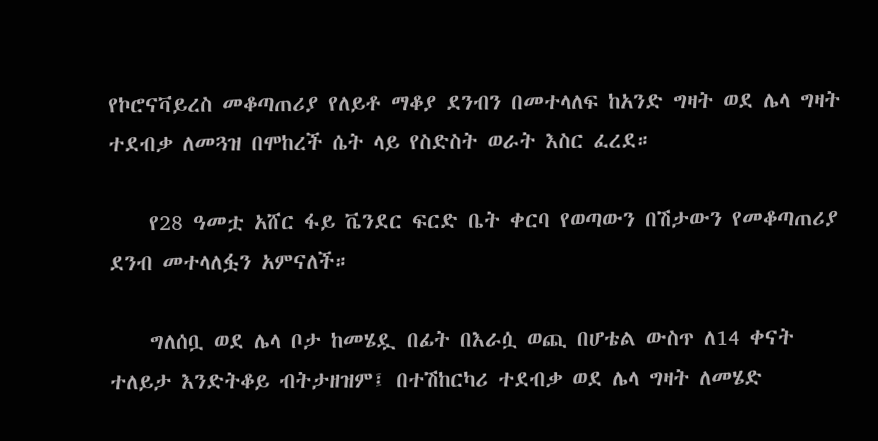የኮሮናቫይረስ መቆጣጠሪያ የለይቶ ማቆያ ደንብን በመተላለፍ ከአንድ ግዛት ወደ ሌላ ግዛት ተደብቃ ለመጓዝ በሞከረች ሴት ላይ የስድስት ወራት እስር ፈረደ።

    የ28 ዓመቷ አሸር ፋይ ቬንደር ፍርድ ቤት ቀርባ የወጣውን በሽታውን የመቆጣጠሪያ ደንብ መተላለፏን አምናለች።

    ግለሰቧ ወደ ሌላ ቦታ ከመሄዷ በፊት በእራሷ ወጪ በሆቴል ውስጥ ለ14 ቀናት ተለይታ እንድትቆይ ብትታዘዝም፤ በተሽከርካሪ ተደብቃ ወደ ሌላ ግዛት ለመሄድ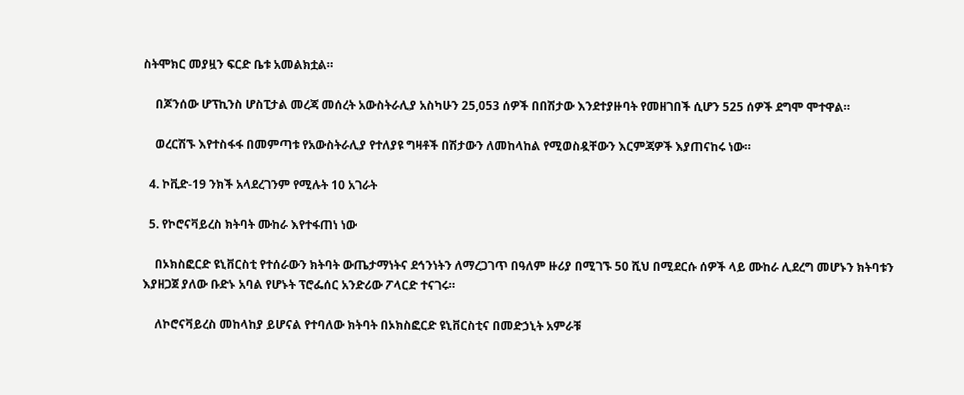ስትሞክር መያዟን ፍርድ ቤቱ አመልክቷል።

    በጆንሰው ሆፕኪንስ ሆስፒታል መረጃ መሰረት አውስትራሊያ አስካሁን 25,053 ሰዎች በበሽታው እንደተያዙባት የመዘገበች ሲሆን 525 ሰዎች ደግሞ ሞተዋል።

    ወረርሽኙ እየተስፋፋ በመምጣቱ የአውስትራሊያ የተለያዩ ግዛቶች በሽታውን ለመከላከል የሚወስዷቸውን እርምጃዎች እያጠናከሩ ነው።

  4. ኮቪድ-19 ንክች አላደረገንም የሚሉት 10 አገራት

  5. የኮሮናቫይረስ ክትባት ሙከራ እየተፋጠነ ነው

    በኦክስፎርድ ዩኒቨርስቲ የተሰራውን ክትባት ውጤታማነትና ደኅንነትን ለማረጋገጥ በዓለም ዙሪያ በሚገኙ 50 ሺህ በሚደርሱ ሰዎች ላይ ሙከራ ሊደረግ መሆኑን ክትባቱን እያዘጋጀ ያለው ቡድኑ አባል የሆኑት ፕሮፌሰር አንድሪው ፖላርድ ተናገሩ።

    ለኮሮናቫይረስ መከላከያ ይሆናል የተባለው ክትባት በኦክስፎርድ ዩኒቨርስቲና በመድኃኒት አምራቹ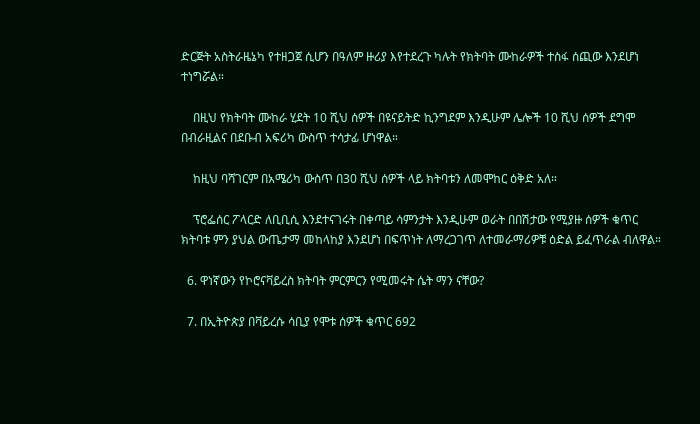ድርጅት አስትራዜኔካ የተዘጋጀ ሲሆን በዓለም ዙሪያ እየተደረጉ ካሉት የክትባት ሙከራዎች ተስፋ ሰጪው እንደሆነ ተነግሯል።

    በዚህ የክትባት ሙከራ ሂደት 10 ሺህ ሰዎች በዩናይትድ ኪንግደም እንዲሁም ሌሎች 10 ሺህ ሰዎች ደግሞ በብራዚልና በደቡብ አፍሪካ ውስጥ ተሳታፊ ሆነዋል።

    ከዚህ ባሻገርም በአሜሪካ ውስጥ በ30 ሺህ ሰዎች ላይ ክትባቱን ለመሞከር ዕቅድ አለ።

    ፕሮፌሰር ፖላርድ ለቢቢሲ እንደተናገሩት በቀጣይ ሳምንታት እንዲሁም ወራት በበሽታው የሚያዙ ሰዎች ቁጥር ክትባቱ ምን ያህል ውጤታማ መከላከያ እንደሆነ በፍጥነት ለማረጋገጥ ለተመራማሪዎቹ ዕድል ይፈጥራል ብለዋል።

  6. ዋነኛውን የኮሮናቫይረስ ክትባት ምርምርን የሚመሩት ሴት ማን ናቸው?

  7. በኢትዮጵያ በቫይረሱ ሳቢያ የሞቱ ሰዎች ቁጥር 692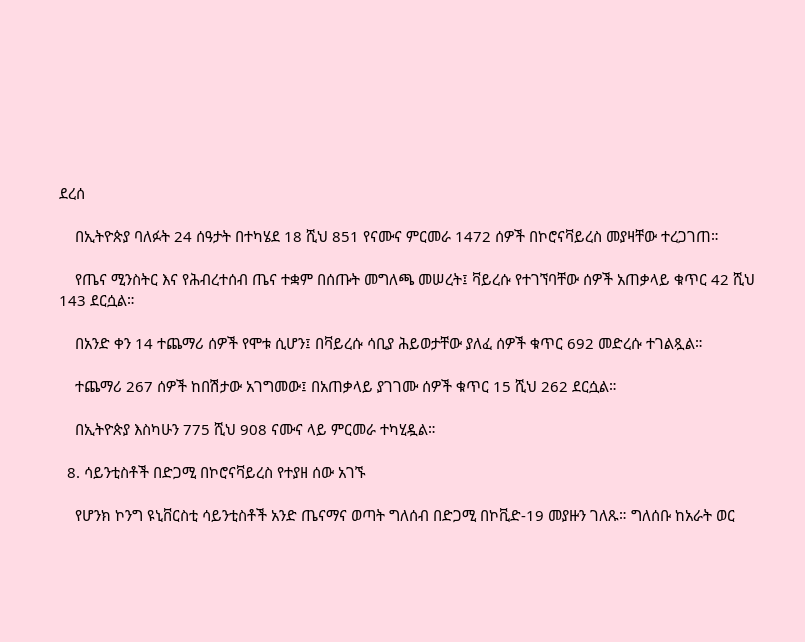ደረሰ

    በኢትዮጵያ ባለፉት 24 ሰዓታት በተካሄደ 18 ሺህ 851 የናሙና ምርመራ 1472 ሰዎች በኮሮናቫይረስ መያዛቸው ተረጋገጠ።

    የጤና ሚንስትር እና የሕብረተሰብ ጤና ተቋም በሰጡት መግለጫ መሠረት፤ ቫይረሱ የተገኘባቸው ሰዎች አጠቃላይ ቁጥር 42 ሺህ 143 ደርሷል።

    በአንድ ቀን 14 ተጨማሪ ሰዎች የሞቱ ሲሆን፤ በቫይረሱ ሳቢያ ሕይወታቸው ያለፈ ሰዎች ቁጥር 692 መድረሱ ተገልጿል።

    ተጨማሪ 267 ሰዎች ከበሽታው አገግመው፤ በአጠቃላይ ያገገሙ ሰዎች ቁጥር 15 ሺህ 262 ደርሷል።

    በኢትዮጵያ እስካሁን 775 ሺህ 908 ናሙና ላይ ምርመራ ተካሂዷል።

  8. ሳይንቲስቶች በድጋሚ በኮሮናቫይረስ የተያዘ ሰው አገኙ

    የሆንክ ኮንግ ዩኒቨርስቲ ሳይንቲስቶች አንድ ጤናማና ወጣት ግለሰብ በድጋሚ በኮቪድ-19 መያዙን ገለጹ። ግለሰቡ ከአራት ወር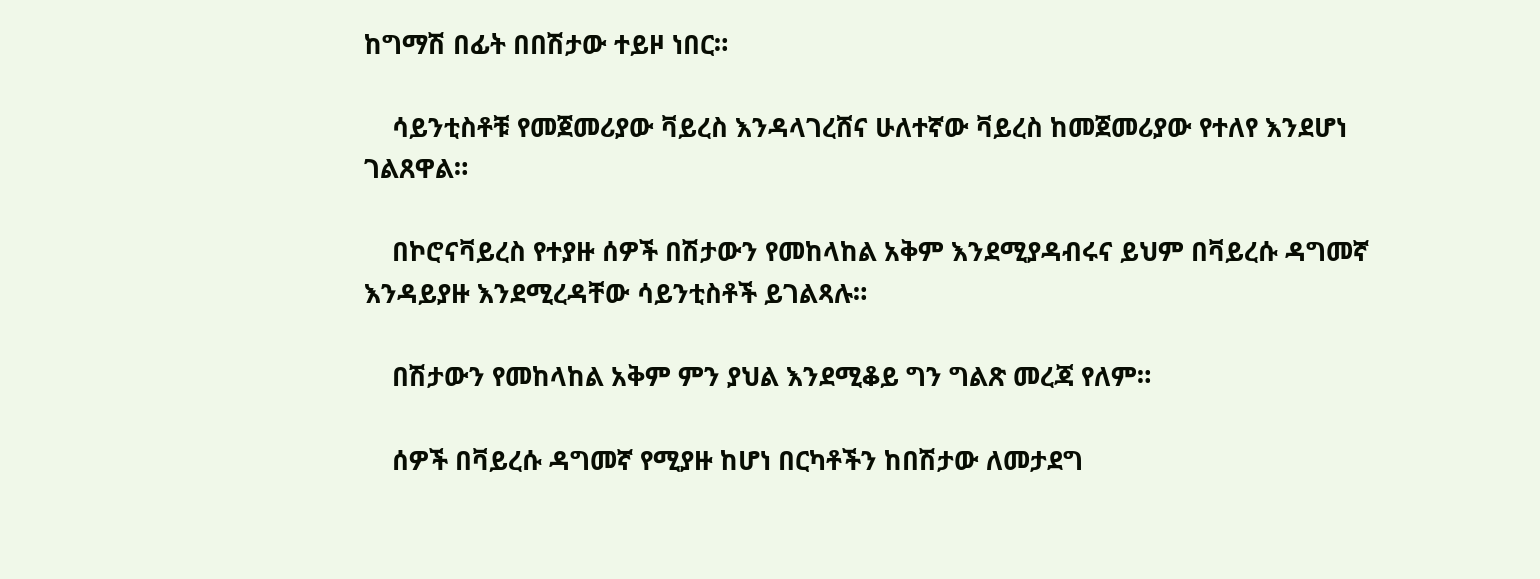ከግማሽ በፊት በበሽታው ተይዞ ነበር።

    ሳይንቲስቶቹ የመጀመሪያው ቫይረስ እንዳላገረሸና ሁለተኛው ቫይረስ ከመጀመሪያው የተለየ እንደሆነ ገልጸዋል።

    በኮሮናቫይረስ የተያዙ ሰዎች በሽታውን የመከላከል አቅም እንደሚያዳብሩና ይህም በቫይረሱ ዳግመኛ እንዳይያዙ እንደሚረዳቸው ሳይንቲስቶች ይገልጻሉ።

    በሽታውን የመከላከል አቅም ምን ያህል እንደሚቆይ ግን ግልጽ መረጃ የለም።

    ሰዎች በቫይረሱ ዳግመኛ የሚያዙ ከሆነ በርካቶችን ከበሽታው ለመታደግ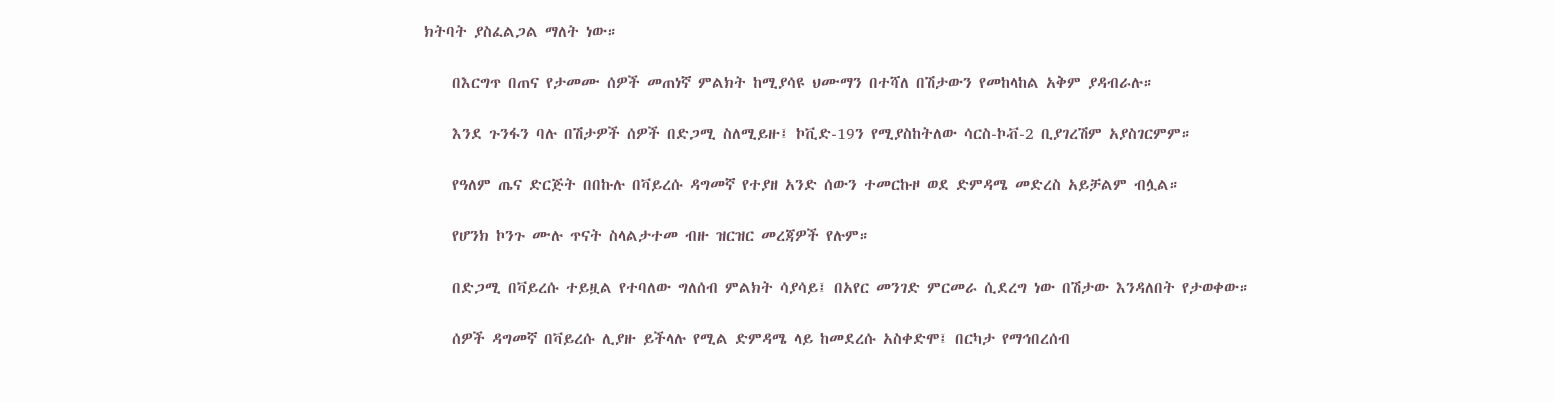ክትባት ያስፈልጋል ማለት ነው።

    በእርግጥ በጠና የታመሙ ሰዎች መጠነኛ ምልክት ከሚያሳዩ ህሙማን በተሻለ በሽታውን የመከላከል አቅም ያዳብራሉ።

    እንደ ጉንፋን ባሉ በሽታዎች ሰዎች በድጋሚ ስለሚይዙ፤ ኮቪድ-19ን የሚያስከትለው ሳርስ-ኮቭ-2 ቢያገረሽም አያስገርምም።

    የዓለም ጤና ድርጅት በበኩሉ በቫይረሱ ዳግመኛ የተያዘ አንድ ሰውን ተመርኩዞ ወደ ድምዳሜ መድረስ አይቻልም ብሏል።

    የሆንክ ኮንጉ ሙሉ ጥናት ስላልታተመ ብዙ ዝርዝር መረጃዎች የሉም።

    በድጋሚ በቫይረሱ ተይዟል የተባለው ግለሰብ ምልክት ሳያሳይ፤ በአየር መንገድ ምርመራ ሲደረግ ነው በሽታው እንዳለበት የታወቀው።

    ሰዎች ዳግመኛ በቫይረሱ ሊያዙ ይችላሉ የሚል ድምዳሜ ላይ ከመደረሱ አስቀድሞ፤ በርካታ የማኅበረሰብ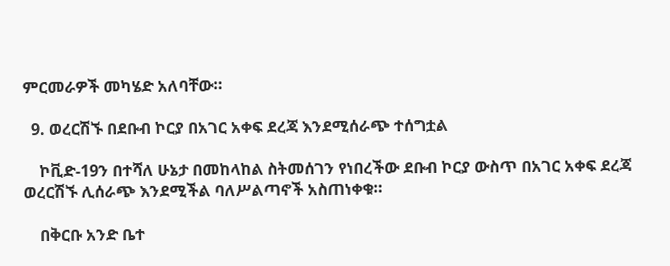ምርመራዎች መካሄድ አለባቸው።

  9. ወረርሽኙ በደቡብ ኮርያ በአገር አቀፍ ደረጃ እንደሚሰራጭ ተሰግቷል

    ኮቪድ-19ን በተሻለ ሁኔታ በመከላከል ስትመሰገን የነበረችው ደቡብ ኮርያ ውስጥ በአገር አቀፍ ደረጃ ወረርሽኙ ሊሰራጭ እንደሚችል ባለሥልጣኖች አስጠነቀቁ።

    በቅርቡ አንድ ቤተ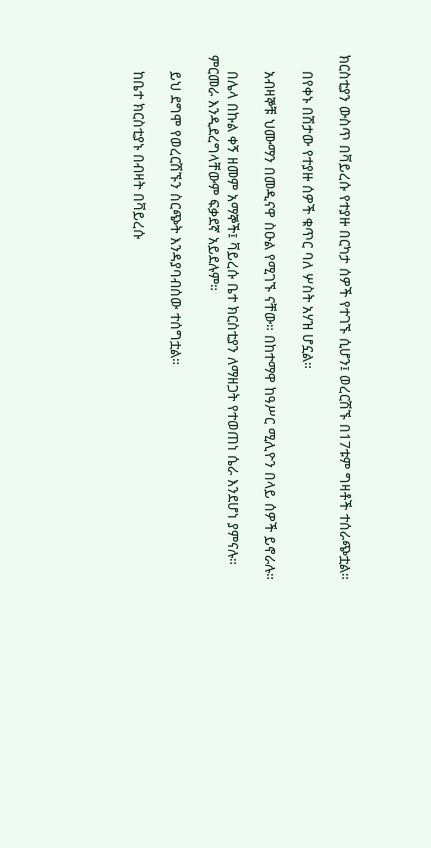ክርስቲያን ውስጥ በቫይረሱ የተያዙ በርካታ ሰዎች የተገኙ ሲሆን፤ ወረርሽኙ በ17ቱም ግዛቶች ተሰራጭቷል።

    በየቀኑ በሽታው የተያዙ ሰዎች ቁጥር ባለ ሦስት አሃዝ ሆኗል።

    አብዛኞቹ ህሙማን በመዲናዋ ስዑል የሚገኙ ናቸው። በከተማዋ ከዓሥር ሚሊዮን በላይ ሰዎች ይኖራሉ።

    በሌላ በኩል ቀኝ ዘመም አማኞች፤ ቫይረሱ ቤተ ክርስቲያን ለማዘጋት የተወጠነ ሴራ እንደሆነ ያምናሉ። ምርመራ እንዲደረግላቸውም ፍቃደኛ አይደሉም።

    ይህ ደግሞ የወረርሽኙን ስርጭት እንዳያባብሰው ተሰግቷል።

    ከቤተ ክርስቲያኑ በብዛት በቫይረሱ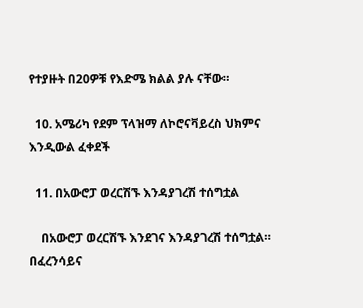የተያዙት በ20ዎቹ የእድሜ ክልል ያሉ ናቸው።

  10. አሜሪካ የደም ፕላዝማ ለኮሮናቫይረስ ህክምና እንዲውል ፈቀደች

  11. በአውሮፓ ወረርሽኙ እንዳያገረሽ ተሰግቷል

    በአውሮፓ ወረርሽኙ እንደገና እንዳያገረሽ ተሰግቷል። በፈረንሳይና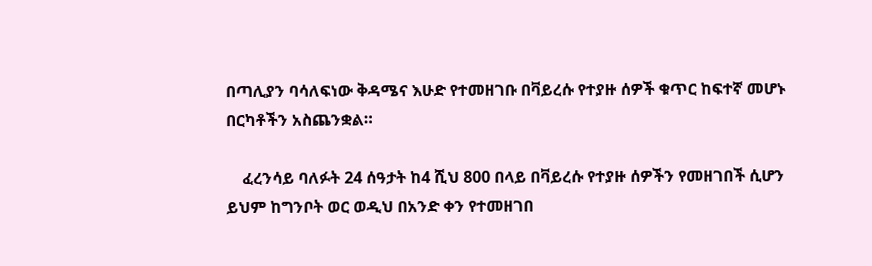በጣሊያን ባሳለፍነው ቅዳሜና እሁድ የተመዘገቡ በቫይረሱ የተያዙ ሰዎች ቁጥር ከፍተኛ መሆኑ በርካቶችን አስጨንቋል።

    ፈረንሳይ ባለፉት 24 ሰዓታት ከ4 ሺህ 800 በላይ በቫይረሱ የተያዙ ሰዎችን የመዘገበች ሲሆን ይህም ከግንቦት ወር ወዲህ በአንድ ቀን የተመዘገበ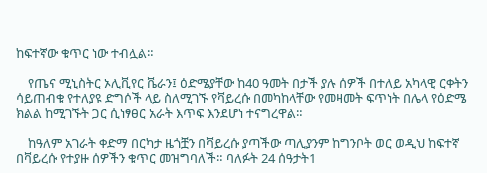ከፍተኛው ቁጥር ነው ተብሏል።

    የጤና ሚኒስትር ኦሊቪየር ቬራን፤ ዕድሜያቸው ከ40 ዓመት በታች ያሉ ሰዎች በተለይ አካላዊ ርቀትን ሳይጠብቁ የተለያዩ ድግሶች ላይ ስለሚገኙ የቫይረሱ በመካከላቸው የመዛመት ፍጥነት በሌላ የዕድሜ ክልል ከሚገኙት ጋር ሲነፃፀር አራት እጥፍ እንደሆነ ተናግረዋል።

    ከዓለም አገራት ቀድማ በርካታ ዜጎቿን በቫይረሱ ያጣችው ጣሊያንም ከግንቦት ወር ወዲህ ከፍተኛ በቫይረሱ የተያዙ ሰዎችን ቁጥር መዝግባለች። ባለፉት 24 ሰዓታት1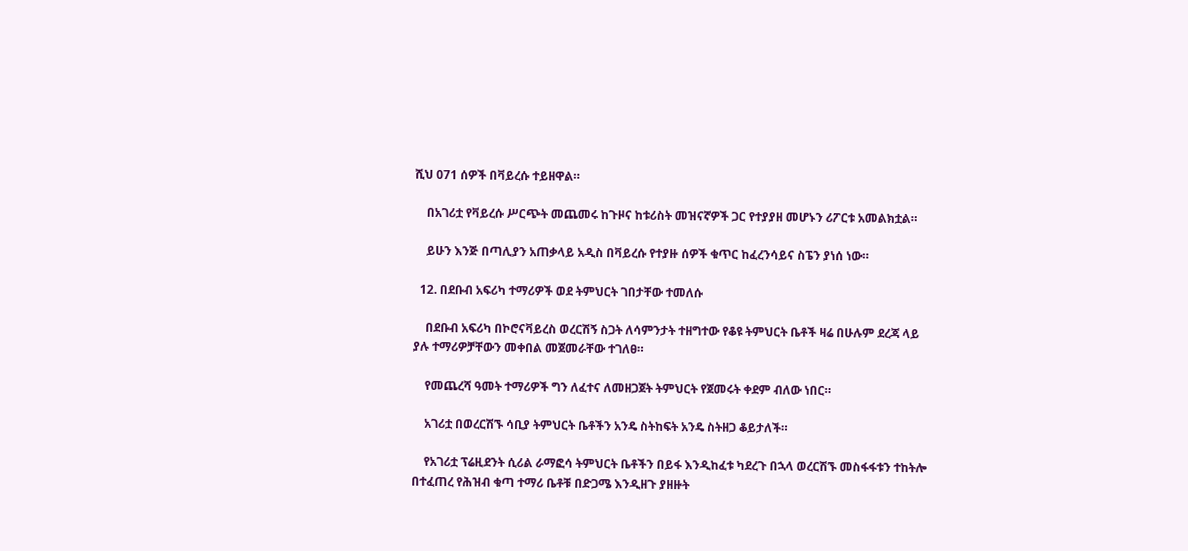ሺህ 071 ሰዎች በቫይረሱ ተይዘዋል።

    በአገሪቷ የቫይረሱ ሥርጭት መጨመሩ ከጉዞና ከቱሪስት መዝናኛዎች ጋር የተያያዘ መሆኑን ሪፖርቱ አመልክቷል።

    ይሁን እንጅ በጣሊያን አጠቃላይ አዲስ በቫይረሱ የተያዙ ሰዎች ቁጥር ከፈረንሳይና ስፔን ያነሰ ነው።

  12. በደቡብ አፍሪካ ተማሪዎች ወደ ትምህርት ገበታቸው ተመለሱ

    በደቡብ አፍሪካ በኮሮናቫይረስ ወረርሽኝ ስጋት ለሳምንታት ተዘግተው የቆዩ ትምህርት ቤቶች ዛሬ በሁሉም ደረጃ ላይ ያሉ ተማሪዎቻቸውን መቀበል መጀመራቸው ተገለፀ።

    የመጨረሻ ዓመት ተማሪዎች ግን ለፈተና ለመዘጋጀት ትምህርት የጀመሩት ቀደም ብለው ነበር።

    አገሪቷ በወረርሽኙ ሳቢያ ትምህርት ቤቶችን አንዴ ስትከፍት አንዴ ስትዘጋ ቆይታለች።

    የአገሪቷ ፕሬዚደንት ሲሪል ራማፎሳ ትምህርት ቤቶችን በይፋ እንዲከፈቱ ካደረጉ በኋላ ወረርሽኙ መስፋፋቱን ተከትሎ በተፈጠረ የሕዝብ ቁጣ ተማሪ ቤቶቹ በድጋሜ እንዲዘጉ ያዘዙት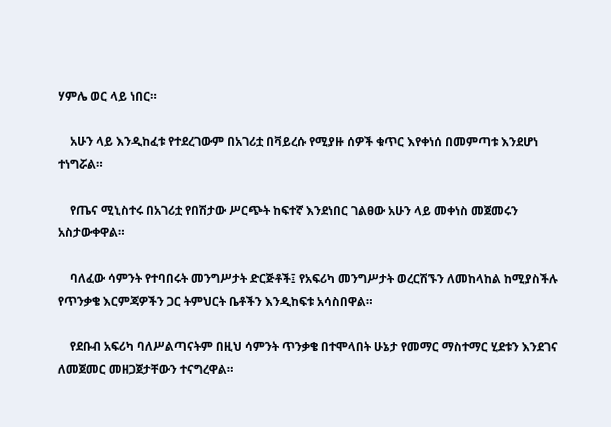ሃምሌ ወር ላይ ነበር።

    አሁን ላይ እንዲከፈቱ የተደረገውም በአገሪቷ በቫይረሱ የሚያዙ ሰዎች ቁጥር እየቀነሰ በመምጣቱ እንደሆነ ተነግሯል።

    የጤና ሚኒስተሩ በአገሪቷ የበሽታው ሥርጭት ከፍተኛ እንደነበር ገልፀው አሁን ላይ መቀነስ መጀመሩን አስታውቀዋል።

    ባለፈው ሳምንት የተባበሩት መንግሥታት ድርጅቶች፤ የአፍሪካ መንግሥታት ወረርሽኙን ለመከላከል ከሚያስችሉ የጥንቃቄ እርምጃዎችን ጋር ትምህርት ቤቶችን እንዲከፍቱ አሳስበዋል።

    የደቡብ አፍሪካ ባለሥልጣናትም በዚህ ሳምንት ጥንቃቄ በተሞላበት ሁኔታ የመማር ማስተማር ሂደቱን እንደገና ለመጀመር መዘጋጀታቸውን ተናግረዋል።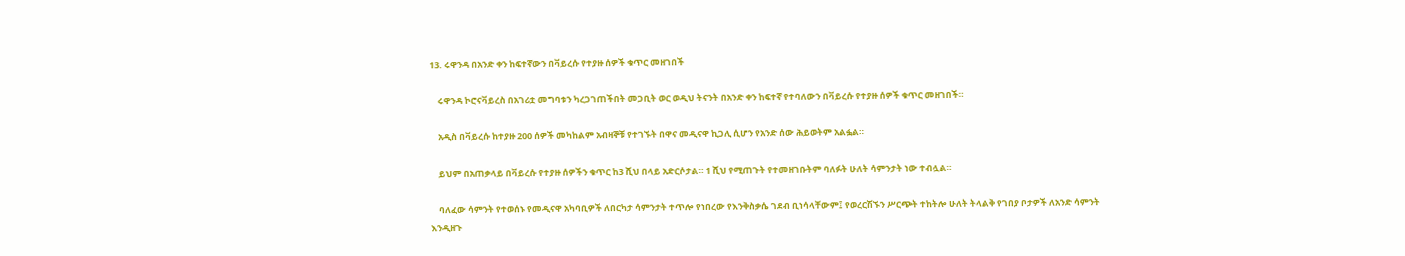13. ሩዋንዳ በአንድ ቀን ከፍተኛውን በቫይረሱ የተያዙ ሰዎች ቁጥር መዘገበች

    ሩዋንዳ ኮሮናቫይረስ በአገሪቷ መግባቱን ካረጋገጠችበት መጋቢት ወር ወዲህ ትናንት በአንድ ቀን ከፍተኛ የተባለውን በቫይረሱ የተያዙ ሰዎች ቁጥር መዘገበች።

    አዲስ በቫይረሱ ከተያዙ 200 ሰዎች መካከልም አብዛኞቹ የተገኙት በዋና መዲናዋ ኪጋሊ ሲሆን የአንድ ሰው ሕይወትም አልፏል።

    ይህም በአጠቃላይ በቫይረሱ የተያዙ ሰዎችን ቁጥር ከ3 ሺህ በላይ አድርሶታል። 1 ሺህ የሚጠጉት የተመዘገቡትም ባለፉት ሁለት ሳምንታት ነው ተብሏል።

    ባለፈው ሳምንት የተወሰኑ የመዲናዋ አካባቢዎች ለበርካታ ሳምንታት ተጥሎ የነበረው የእንቅስቃሴ ገደብ ቢነሳላቸውም፤ የወረርሽኙን ሥርጭት ተከትሎ ሁለት ትላልቅ የገበያ ቦታዎች ለአንድ ሳምንት እንዲዘጉ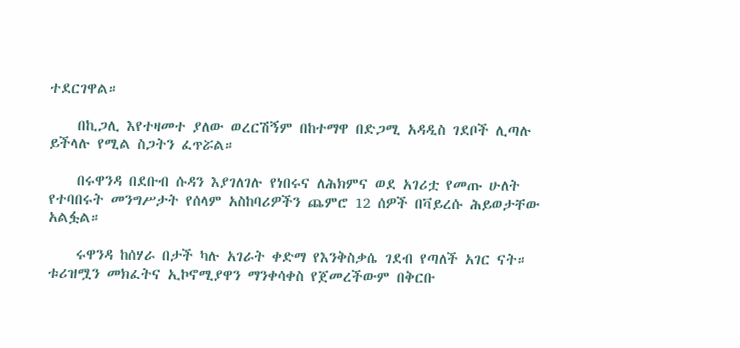ተደርገዋል።

    በኪጋሊ እየተዛመተ ያለው ወረርሽኝም በከተማዋ በድጋሚ አዳዲስ ገደቦች ሊጣሉ ይችላሉ የሚል ስጋትን ፈጥሯል።

    በሩዋንዳ በደቡብ ሱዳን እያገለገሉ የነበሩና ለሕክምና ወደ አገሪቷ የመጡ ሁለት የተባበሩት መንግሥታት የሰላም አስከባሪዎችን ጨምሮ 12 ሰዎች በቫይረሱ ሕይወታቸው አልፏል።

    ሩዋንዳ ከሰሃራ በታች ካሉ አገራት ቀድማ የእንቅስቃሴ ገደብ የጣለች አገር ናት። ቱሪዝሟን መክፈትና ኢኮኖሚያዋን ማንቀሳቀስ የጀመረችውም በቅርቡ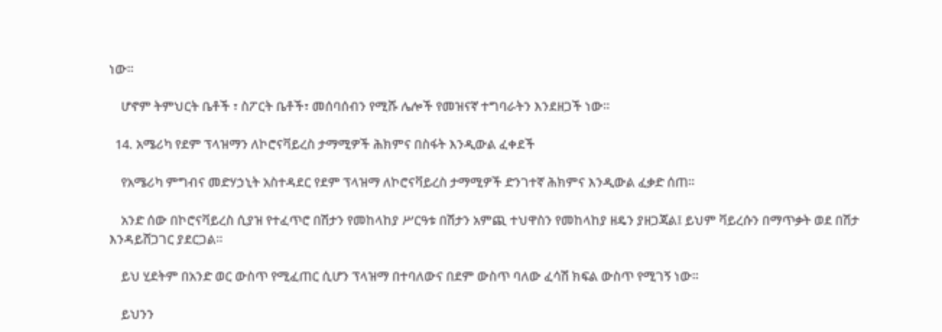ነው።

    ሆኖም ትምህርት ቤቶች ፣ ስፖርት ቤቶች፣ መሰባሰብን የሚሹ ሌሎች የመዝናኛ ተግባራትን እንደዘጋች ነው።

  14. አሜሪካ የደም ፕላዝማን ለኮሮናቫይረስ ታማሚዎች ሕክምና በስፋት እንዲውል ፈቀደች

    የአሜሪካ ምግብና መድሃኃኒት አስተዳደር የደም ፕላዝማ ለኮሮናቫይረስ ታማሚዎች ድንገተኛ ሕክምና እንዲውል ፈቃድ ሰጠ።

    አንድ ሰው በኮሮናቫይረስ ሲያዝ የተፈጥሮ በሽታን የመከላከያ ሥርዓቱ በሽታን አምጪ ተህዋስን የመከላከያ ዘዴን ያዘጋጃል፤ ይህም ቫይረሱን በማጥቃት ወደ በሽታ እንዳይሸጋገር ያደርጋል።

    ይህ ሂደትም በአንድ ወር ውስጥ የሚፈጠር ሲሆን ፕላዝማ በተባለውና በደም ውስጥ ባለው ፈሳሽ ክፍል ውስጥ የሚገኝ ነው።

    ይህንን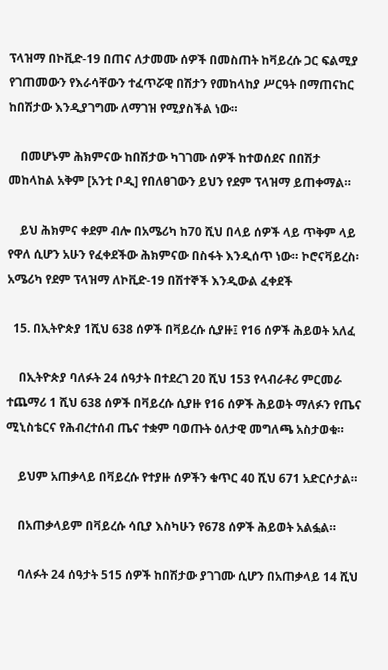ፕላዝማ በኮቪድ-19 በጠና ለታመሙ ሰዎች በመስጠት ከቫይረሱ ጋር ፍልሚያ የገጠመውን የእራሳቸውን ተፈጥሯዊ በሽታን የመከላከያ ሥርዓት በማጠናከር ከበሽታው እንዲያገግሙ ለማገዝ የሚያስችል ነው።

    በመሆኑም ሕክምናው ከበሽታው ካገገሙ ሰዎች ከተወሰደና በበሽታ መከላከል አቅም [አንቲ ቦዲ] የበለፀገውን ይህን የደም ፕላዝማ ይጠቀማል።

    ይህ ሕክምና ቀደም ብሎ በአሜሪካ ከ70 ሺህ በላይ ሰዎች ላይ ጥቅም ላይ የዋለ ሲሆን አሁን የፈቀደችው ሕክምናው በስፋት እንዲሰጥ ነው። ኮሮናቫይረስ፡ አሜሪካ የደም ፕላዝማ ለኮቪድ-19 በሽተኞች እንዲውል ፈቀደች

  15. በኢትዮጵያ 1ሺህ 638 ሰዎች በቫይረሱ ሲያዙ፤ የ16 ሰዎች ሕይወት አለፈ

    በኢትዮጵያ ባለፉት 24 ሰዓታት በተደረገ 20 ሺህ 153 የላብራቶሪ ምርመራ ተጨማሪ 1 ሺህ 638 ሰዎች በቫይረሱ ሲያዙ የ16 ሰዎች ሕይወት ማለፉን የጤና ሚኒስቴርና የሕብረተሰብ ጤና ተቋም ባወጡት ዕለታዊ መግለጫ አስታወቁ።

    ይህም አጠቃላይ በቫይረሱ የተያዙ ሰዎችን ቁጥር 40 ሺህ 671 አድርሶታል።

    በአጠቃላይም በቫይረሱ ሳቢያ እስካሁን የ678 ሰዎች ሕይወት አልፏል።

    ባለፉት 24 ሰዓታት 515 ሰዎች ከበሽታው ያገገሙ ሲሆን በአጠቃላይ 14 ሺህ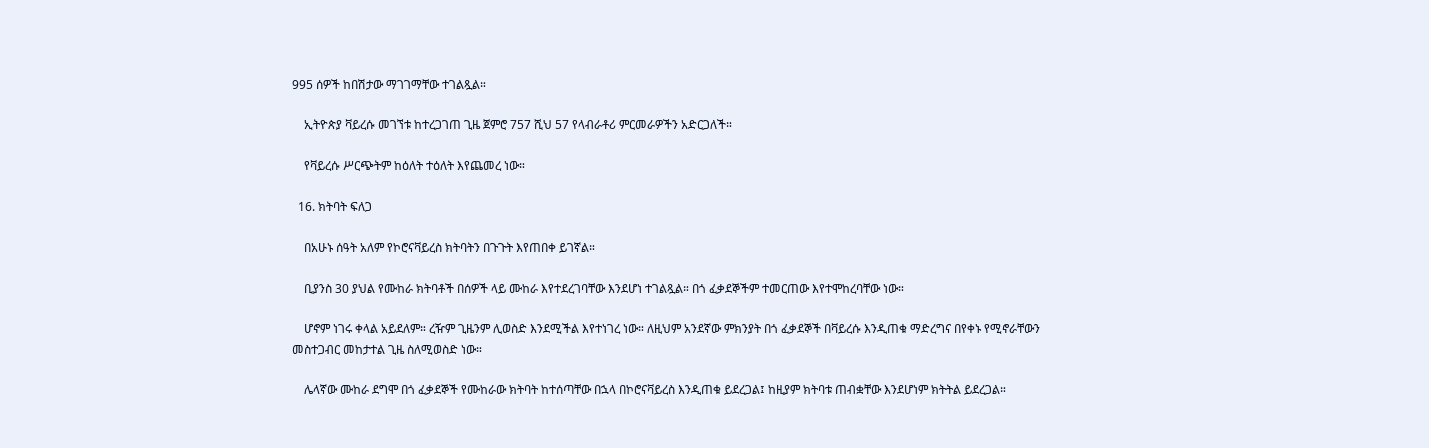995 ሰዎች ከበሽታው ማገገማቸው ተገልጿል።

    ኢትዮጵያ ቫይረሱ መገኘቱ ከተረጋገጠ ጊዜ ጀምሮ 757 ሺህ 57 የላብራቶሪ ምርመራዎችን አድርጋለች።

    የቫይረሱ ሥርጭትም ከዕለት ተዕለት እየጨመረ ነው።

  16. ክትባት ፍለጋ

    በአሁኑ ሰዓት አለም የኮሮናቫይረስ ክትባትን በጉጉት እየጠበቀ ይገኛል።

    ቢያንስ 30 ያህል የሙከራ ክትባቶች በሰዎች ላይ ሙከራ እየተደረገባቸው እንደሆነ ተገልጿል። በጎ ፈቃደኞችም ተመርጠው እየተሞከረባቸው ነው።

    ሆኖም ነገሩ ቀላል አይደለም። ረዥም ጊዜንም ሊወስድ እንደሚችል እየተነገረ ነው። ለዚህም አንደኛው ምክንያት በጎ ፈቃደኞች በቫይረሱ እንዲጠቁ ማድረግና በየቀኑ የሚኖራቸውን መስተጋብር መከታተል ጊዜ ስለሚወስድ ነው።

    ሌላኛው ሙከራ ደግሞ በጎ ፈቃደኞች የሙከራው ክትባት ከተሰጣቸው በኋላ በኮሮናቫይረስ እንዲጠቁ ይደረጋል፤ ከዚያም ክትባቱ ጠብቋቸው እንደሆነም ክትትል ይደረጋል።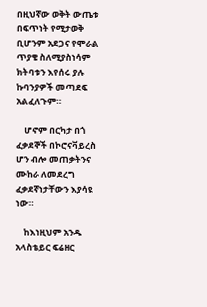በዚህኛው ወቅት ውጤቱ በፍጥነት የሚታወቅ ቢሆንም አደጋና የሞራል ጥያቄ ስለሚያስነሳም ክትባቱን እየሰሩ ያሉ ኩባንያዎች መጣደፍ አልፈለጉም።

    ሆኖም በርካታ በጎ ፈቃደኞች በኮሮናቫይረስ ሆን ብሎ መጠቃትንና ሙከራ ለመደረግ ፈቃደኛነታቸውን እያሳዩ ነው።

    ከእነዚህም አንዱ አላስቴይር ፍሬዘር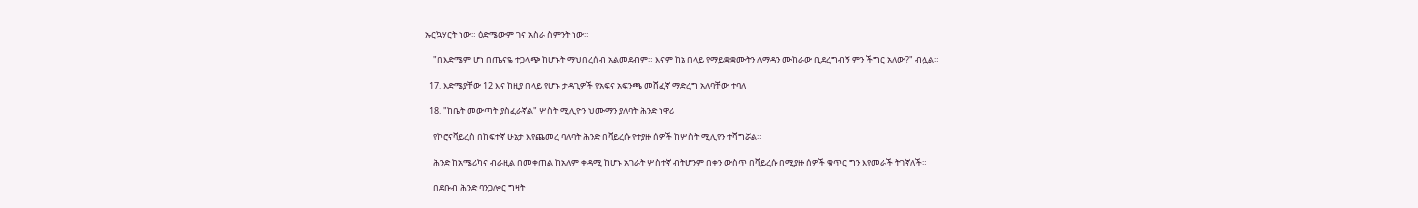ኡርኳሃርት ነው። ዕድሜውም ገና አስራ ስምንት ነው።

    "በእድሜም ሆነ በጤናዬ ተጋላጭ ከሆኑት ማህበረሰብ አልመደብም። እናም ከኔ በላይ የማይቋቋሙትን ለማዳን ሙከራው ቢደረግብኝ ምን ችግር አለው?" ብሏል።

  17. እድሜያቸው 12 እና ከዚያ በላይ የሆኑ ታዳጊዎች የአፍና አፍንጫ መሸፈኛ ማድረግ አለባቸው ተባለ

  18. "ከቤት መውጣት ያስፈራኛል" ሦስት ሚሊዮን ህሙማን ያለባት ሕንድ ነዋሪ

    የኮሮናቫይረስ በከፍተኛ ሁኔታ እየጨመረ ባለባት ሕንድ በቫይረሱ የተያዙ ሰዎች ከሦስት ሚሊየን ተሻግሯል።

    ሕንድ ከአሜሪካና ብራዚል በመቀጠል ከአለም ቀዳሚ ከሆኑ አገራት ሦስተኛ ብትሆንም በቀን ውስጥ በቫይረሱ በሚያዙ ሰዎች ቁጥር ግን እየመራች ትገኛለች።

    በደቡብ ሕንድ ባንጋሎር ግዛት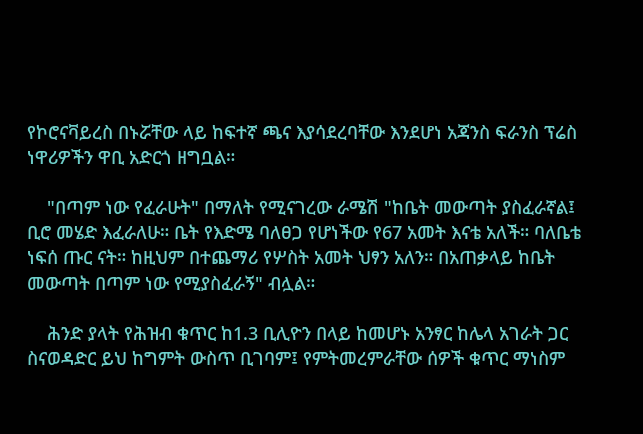የኮሮናቫይረስ በኑሯቸው ላይ ከፍተኛ ጫና እያሳደረባቸው እንደሆነ አጃንስ ፍራንስ ፕሬስ ነዋሪዎችን ዋቢ አድርጎ ዘግቧል።

    "በጣም ነው የፈራሁት" በማለት የሚናገረው ራሜሽ "ከቤት መውጣት ያስፈራኛል፤ ቢሮ መሄድ እፈራለሁ። ቤት የእድሜ ባለፀጋ የሆነችው የ67 አመት እናቴ አለች። ባለቤቴ ነፍሰ ጡር ናት። ከዚህም በተጨማሪ የሦስት አመት ህፃን አለን። በአጠቃላይ ከቤት መውጣት በጣም ነው የሚያስፈራኝ" ብሏል።

    ሕንድ ያላት የሕዝብ ቁጥር ከ1.3 ቢሊዮን በላይ ከመሆኑ አንፃር ከሌላ አገራት ጋር ስናወዳድር ይህ ከግምት ውስጥ ቢገባም፤ የምትመረምራቸው ሰዎች ቁጥር ማነስም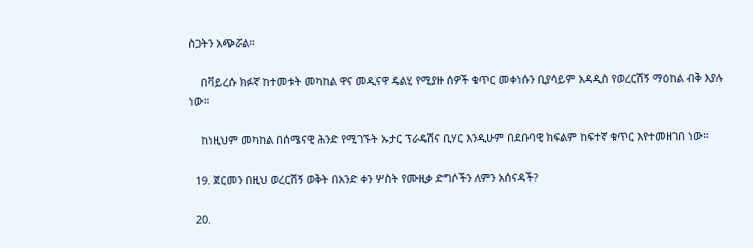ስጋትን አጭሯል።

    በቫይረሱ ክፉኛ ከተመቱት መካከል ዋና መዲናዋ ዴልሂ የሚያዙ ሰዎች ቁጥር መቀነሱን ቢያሳይም አዳዲስ የወረርሽኝ ማዕከል ብቅ እያሉ ነው።

    ከነዚህም መካከል በሰሜናዊ ሕንድ የሚገኙት ኡታር ፕራዴሽና ቢሃር እንዲሁም በደቡባዊ ክፍልም ከፍተኛ ቁጥር እየተመዘገበ ነው።

  19. ጀርመን በዚህ ወረርሽኝ ወቅት በአንድ ቀን ሦስት የሙዚቃ ድግሶችን ለምን አሰናዳች?

  20.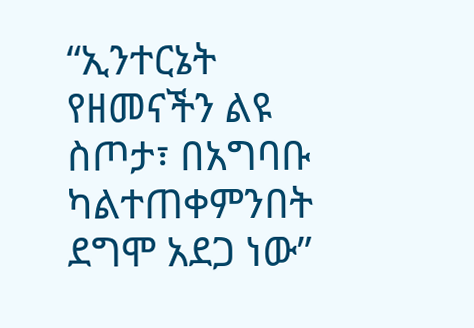“ኢንተርኔት የዘመናችን ልዩ ስጦታ፣ በአግባቡ ካልተጠቀምንበት ደግሞ አደጋ ነው”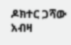ዶክተር ጋሻው አብዛ